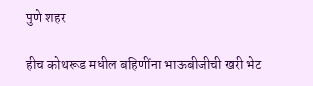पुणे शहर

हीच कोथरूड मधील बहिणींना भाऊबीजीची खरी भेट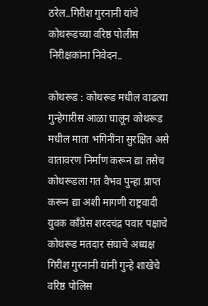ठरेल..गिरीश गुरनानी यांचे कोथरूडच्या वरिष्ठ पोलीस निरीक्षकांना निवेदन..

कोथरूड : कोथरूड मधील वाढत्या गुन्हेगारीस आळा घालून कोथरूड मधील माता भगिनींना सुरक्षित असे वातावरण निर्माण करून द्या तसेच कोथरूडला गत वैभव पुन्हा प्राप्त करून द्या अशी मागणी राष्ट्रवादी युवक काँग्रेस शरदचंद्र पवार पक्षाचे कोथरूड मतदार संघाचे अध्यक्ष गिरीश गुरनानी यांनी गुन्हे शाखेचे वरिष्ठ पोलिस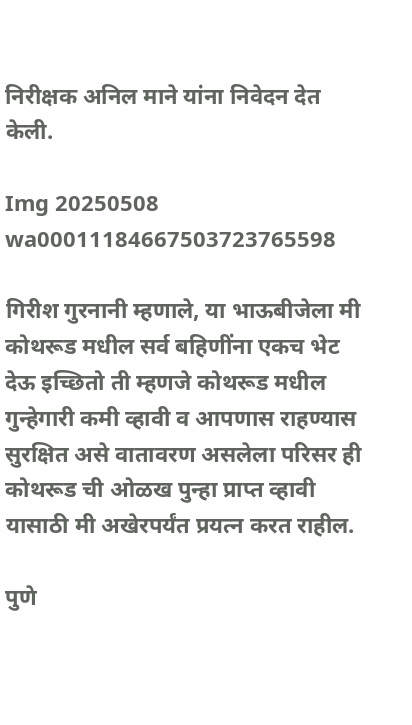निरीक्षक अनिल माने यांना निवेदन देत केली.

Img 20250508 wa00011184667503723765598

गिरीश गुरनानी म्हणाले, या भाऊबीजेला मी कोथरूड मधील सर्व बहिणींना एकच भेट देऊ इच्छितो ती म्हणजे कोथरूड मधील गुन्हेगारी कमी व्हावी व आपणास राहण्यास सुरक्षित असे वातावरण असलेला परिसर ही कोथरूड ची ओळख पुन्हा प्राप्त व्हावी यासाठी मी अखेरपर्यंत प्रयत्न करत राहील.

पुणे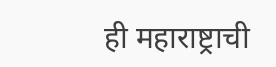ही महाराष्ट्राची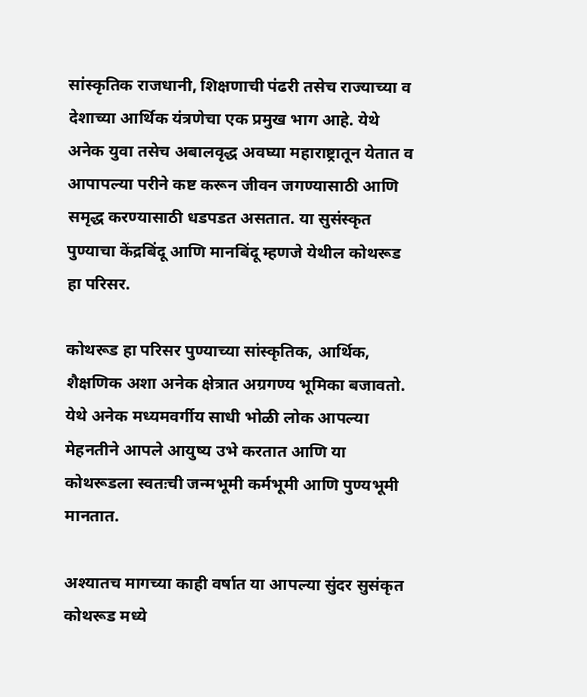सांस्कृतिक राजधानी, शिक्षणाची पंढरी तसेच राज्याच्या व देशाच्या आर्थिक यंत्रणेचा एक प्रमुख भाग आहे. येथे अनेक युवा तसेच अबालवृद्ध अवघ्या महाराष्ट्रातून येतात व आपापल्या परीने कष्ट करून जीवन जगण्यासाठी आणि समृद्ध करण्यासाठी धडपडत असतात. या सुसंस्कृत पुण्याचा केंद्रबिंदू आणि मानबिंदू म्हणजे येथील कोथरूड हा परिसर.

कोथरूड हा परिसर पुण्याच्या सांस्कृतिक, आर्थिक, शैक्षणिक अशा अनेक क्षेत्रात अग्रगण्य भूमिका बजावतो.  येथे अनेक मध्यमवर्गीय साधी भोळी लोक आपल्या मेहनतीने आपले आयुष्य उभे करतात आणि या कोथरूडला स्वतःची जन्मभूमी कर्मभूमी आणि पुण्यभूमी मानतात.

अश्यातच मागच्या काही वर्षात या आपल्या सुंदर सुसंकृत कोथरूड मध्ये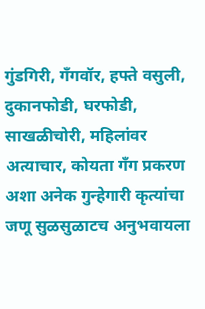गुंडगिरी, गँगवॉर, हफ्ते वसुली, दुकानफोडी, घरफोडी, साखळीचोरी, महिलांवर अत्याचार, कोयता गँग प्रकरण अशा अनेक गुन्हेगारी कृत्यांचा जणू सुळसुळाटच अनुभवायला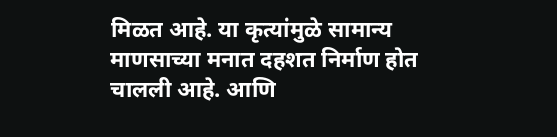मिळत आहे. या कृत्यांमुळे सामान्य माणसाच्या मनात दहशत निर्माण होत चालली आहे. आणि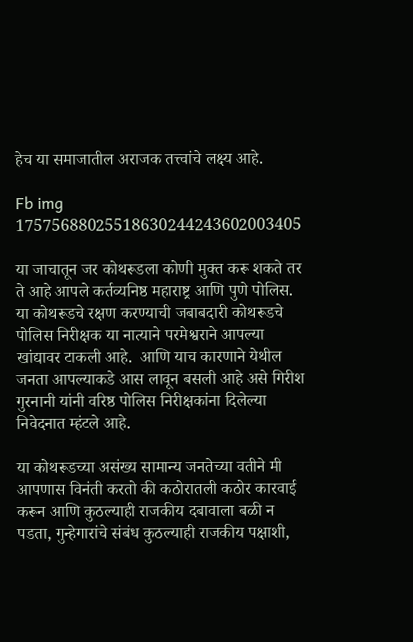हेच या समाजातील अराजक तत्त्वांचे लक्ष्य आहे.

Fb img 17575688025518630244243602003405

या जाचातून जर कोथरूडला कोणी मुक्त करू शकते तर ते आहे आपले कर्तव्यनिष्ठ महाराष्ट्र आणि पुणे पोलिस. या कोथरूडचे रक्षण करण्याची जबाबदारी कोथरूडचे पोलिस निरीक्षक या नात्याने परमेश्वराने आपल्या खांद्यावर टाकली आहे.  आणि याच कारणाने येथील जनता आपल्याकडे आस लावून बसली आहे असे गिरीश गुरनानी यांनी वरिष्ठ पोलिस निरीक्षकांना दिलेल्या निवेदनात म्हंटले आहे.

या कोथरूडच्या असंख्य सामान्य जनतेच्या वतीने मी आपणास विनंती करतो की कठोरातली कठोर कारवाई करून आणि कुठल्याही राजकीय दबावाला बळी न पडता, गुन्हेगारांचे संबंध कुठल्याही राजकीय पक्षाशी,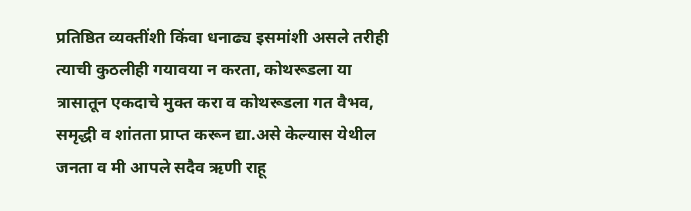प्रतिष्ठित व्यक्तींशी किंवा धनाढ्य इसमांशी असले तरीही त्याची कुठलीही गयावया न करता, कोथरूडला या त्रासातून एकदाचे मुक्त करा व कोथरूडला गत वैभव, समृद्धी व शांतता प्राप्त करून द्या.असे केल्यास येथील जनता व मी आपले सदैव ऋणी राहू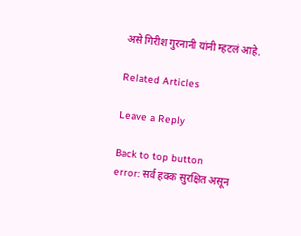असे गिरीश गुरनानी यांनी म्हटलं आहे.

Related Articles

Leave a Reply

Back to top button
error: सर्व हक्क सुरक्षित असून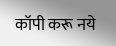कॉपी करू नये